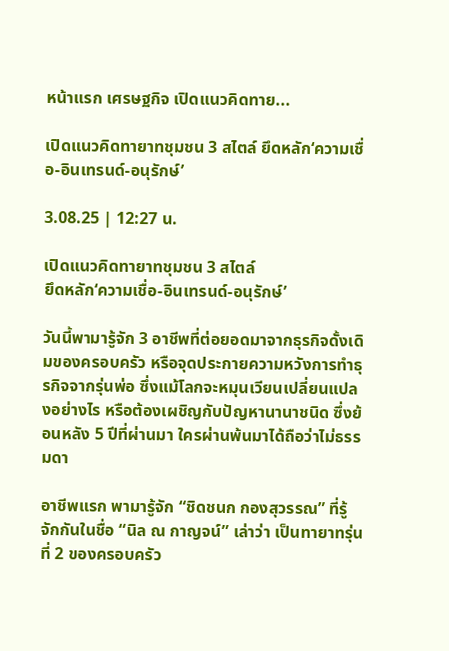หน้าแรก เศรษฐกิจ เปิดแนวคิดทาย...

เปิดแนวคิดทายาทชุมชน 3 สไตล์ ยึดหลัก‘ความเชื่อ-อินเทรนด์-อนุรักษ์’

3.08.25 | 12:27 น.

เปิดแนวคิดทายาทชุมชน 3 สไตล์
ยึดหลัก‘ความเชื่อ-อินเทรนด์-อนุรักษ์’

วันนี้พามารู้จัก 3 อาชีพที่ต่อยอดมาจากธุรกิจดั้งเดิมของครอบครัว หรือจุดประกายความหวังการทำธุรกิจจากรุ่นพ่อ ซึ่งแม้โลกจะหมุนเวียนเปลี่ยนแปลงอย่างไร หรือต้องเผชิญกับปัญหานานาชนิด ซึ่งย้อนหลัง 5 ปีที่ผ่านมา ใครผ่านพ้นมาได้ถือว่าไม่ธรรมดา

อาชีพแรก พามารู้จัก “ชิดชนก กองสุวรรณ” ที่รู้จักกันในชื่อ “นิล ณ กาญจน์” เล่าว่า เป็นทายาทรุ่นที่ 2 ของครอบครัว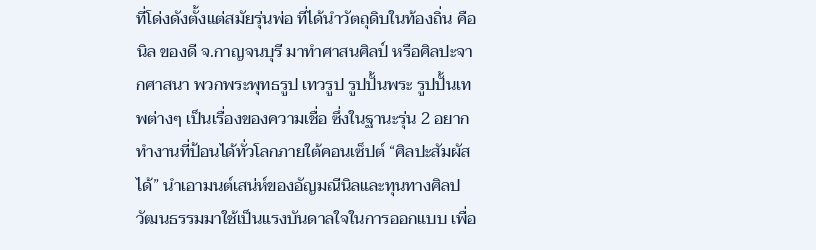ที่โด่งดังตั้งแต่สมัยรุ่นพ่อ ที่ได้นำวัตถุดิบในท้องถิ่น คือ นิล ของดี จ.กาญจนบุรี มาทำศาสนศิลป์ หรือศิลปะจากศาสนา พวกพระพุทธรูป เทวรูป รูปปั้นพระ รูปปั้นเทพต่างๆ เป็นเรื่องของความเชื่อ ซึ่งในฐานะรุ่น 2 อยากทำงานที่ป้อนได้ทั่วโลกภายใต้คอนเซ็ปต์ “ศิลปะสัมผัสได้” นำเอามนต์เสน่ห์ของอัญมณีนิลและทุนทางศิลปวัฒนธรรมมาใช้เป็นแรงบันดาลใจในการออกแบบ เพื่อ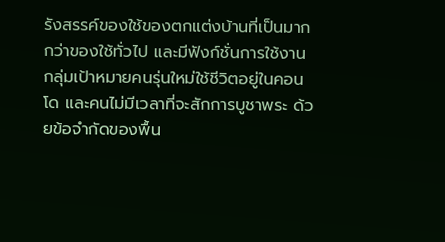รังสรรค์ของใช้ของตกแต่งบ้านที่เป็นมากกว่าของใช้ทั่วไป และมีฟังก์ชั่นการใช้งาน กลุ่มเป้าหมายคนรุ่นใหม่ใช้ชีวิตอยู่ในคอนโด และคนไม่มีเวลาที่จะสักการบูชาพระ ด้วยข้อจำกัดของพื้น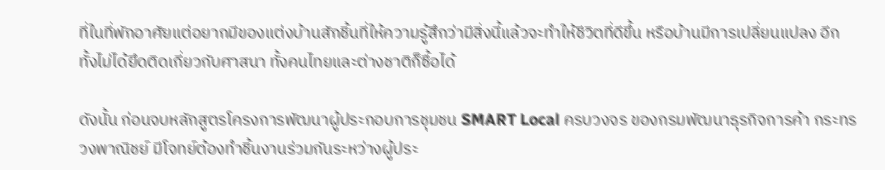ที่ในที่พักอาศัยแต่อยากมีของแต่งบ้านสักชิ้นที่ให้ความรู้สึกว่ามีสิ่งนี้แล้วจะทำให้ชีวิตที่ดีขึ้น หรือบ้านมีการเปลี่ยนแปลง อีกทั้งไม่ได้ยึดติดเกี่ยวกับศาสนา ทั้งคนไทยและต่างชาติก็ซื้อได้

ดังนั้น ก่อนจบหลักสูตรโครงการพัฒนาผู้ประกอบการชุมชน SMART Local ครบวงจร ของกรมพัฒนาธุรกิจการค้า กระทรวงพาณิชย์ มีโจทย์ต้องทำชิ้นงานร่วมกันระหว่างผู้ประ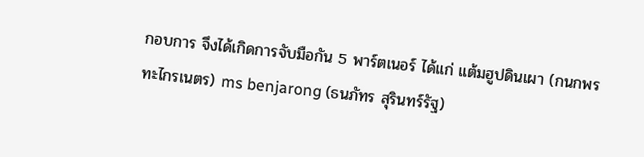กอบการ จึงได้เกิดการจับมือกัน 5 พาร์ตเนอร์ ได้แก่ แต้มฮูปดินเผา (กนกพร ทะไกรเนตร) ms benjarong (ธนภัทร สุรินทร์รัฐ)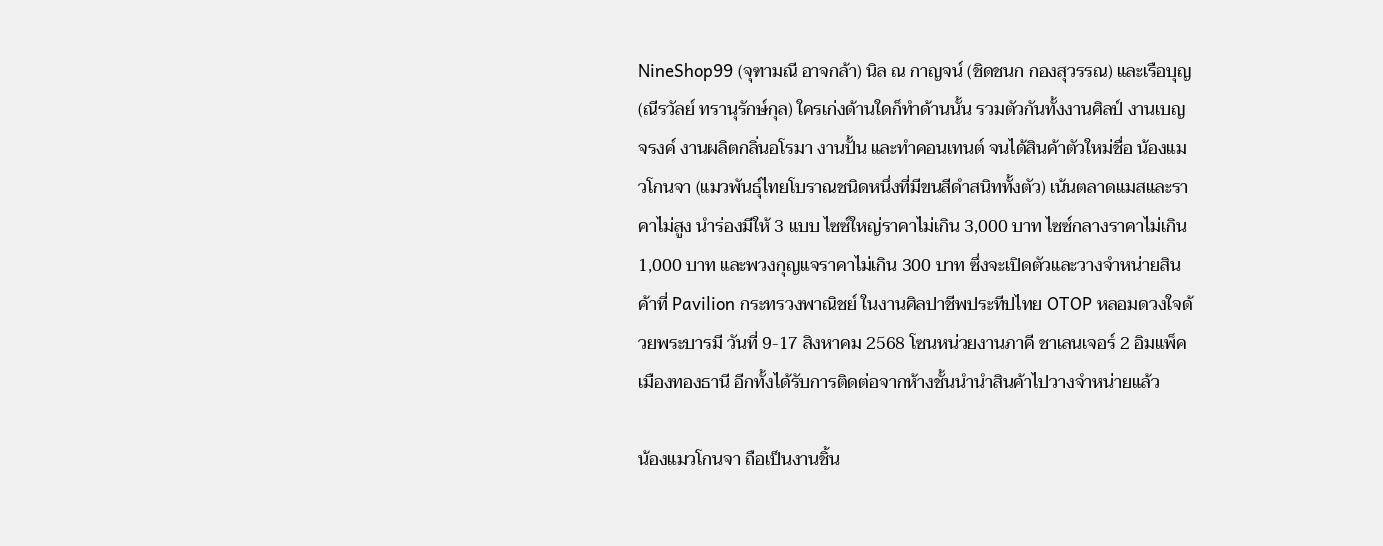NineShop99 (จุฑามณี อาจกล้า) นิล ณ กาญจน์ (ชิดชนก กองสุวรรณ) และเรือบุญ (ณีรวัลย์ ทรานุรักษ์กุล) ใครเก่งด้านใดก็ทำด้านนั้น รวมตัวกันทั้งงานศิลป์ งานเบญจรงค์ งานผลิตกลิ่นอโรมา งานปั้น และทำคอนเทนต์ จนได้สินค้าตัวใหม่ชื่อ น้องแมวโกนจา (แมวพันธุ์ไทยโบราณชนิดหนึ่งที่มีขนสีดำสนิททั้งตัว) เน้นตลาดแมสและราคาไม่สูง นำร่องมีให้ 3 แบบ ไซซ์ใหญ่ราคาไม่เกิน 3,000 บาท ไซซ์กลางราคาไม่เกิน 1,000 บาท และพวงกุญแจราคาไม่เกิน 300 บาท ซึ่งจะเปิดตัวและวางจำหน่ายสินค้าที่ Pavilion กระทรวงพาณิชย์ ในงานศิลปาชีพประทีปไทย OTOP หลอมดวงใจด้วยพระบารมี วันที่ 9-17 สิงหาคม 2568 โซนหน่วยงานภาคี ชาเลนเจอร์ 2 อิมแพ็ค เมืองทองธานี อีกทั้งได้รับการติดต่อจากห้างชั้นนำนำสินค้าไปวางจำหน่ายแล้ว

น้องแมวโกนจา ถือเป็นงานชิ้น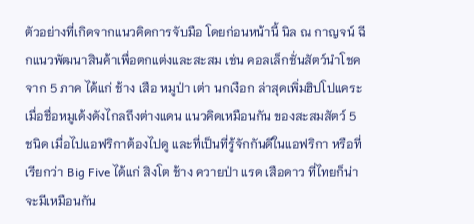ตัวอย่างที่เกิดจากแนวคิดการจับมือ โดยก่อนหน้านี้ นิล ณ กาญจน์ ฉีกแนวพัฒนาสินค้าเพื่อตกแต่งและสะสม เช่น คอลเล็กชั่นสัตว์นำโชคจาก 5 ภาค ได้แก่ ช้าง เสือ หมูป่า เต่า นกเงือก ล่าสุดเพิ่มฮิปโปแคระ เมื่อชื่อหมูเด้งดังไกลถึงต่างแดน แนวคิดเหมือนกัน ของสะสมสัตว์ 5 ชนิด เมื่อไปแอฟริกาต้องไปดู และที่เป็นที่รู้จักกันดีในแอฟริกา หรือที่เรียกว่า Big Five ได้แก่ สิงโต ช้าง ควายป่า แรด เสือดาว ที่ไทยก็น่าจะมีเหมือนกัน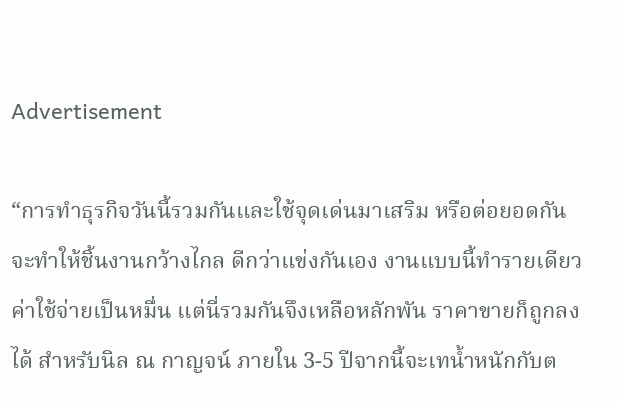Advertisement

“การทำธุรกิจวันนี้รวมกันและใช้จุดเด่นมาเสริม หรือต่อยอดกัน จะทำให้ชิ้นงานกว้างไกล ดีกว่าแข่งกันเอง งานแบบนี้ทำรายเดียวค่าใช้จ่ายเป็นหมื่น แต่นี่รวมกันจึงเหลือหลักพัน ราคาขายก็ถูกลงได้ สำหรับนิล ณ กาญจน์ ภายใน 3-5 ปีจากนี้จะเทน้ำหนักกับต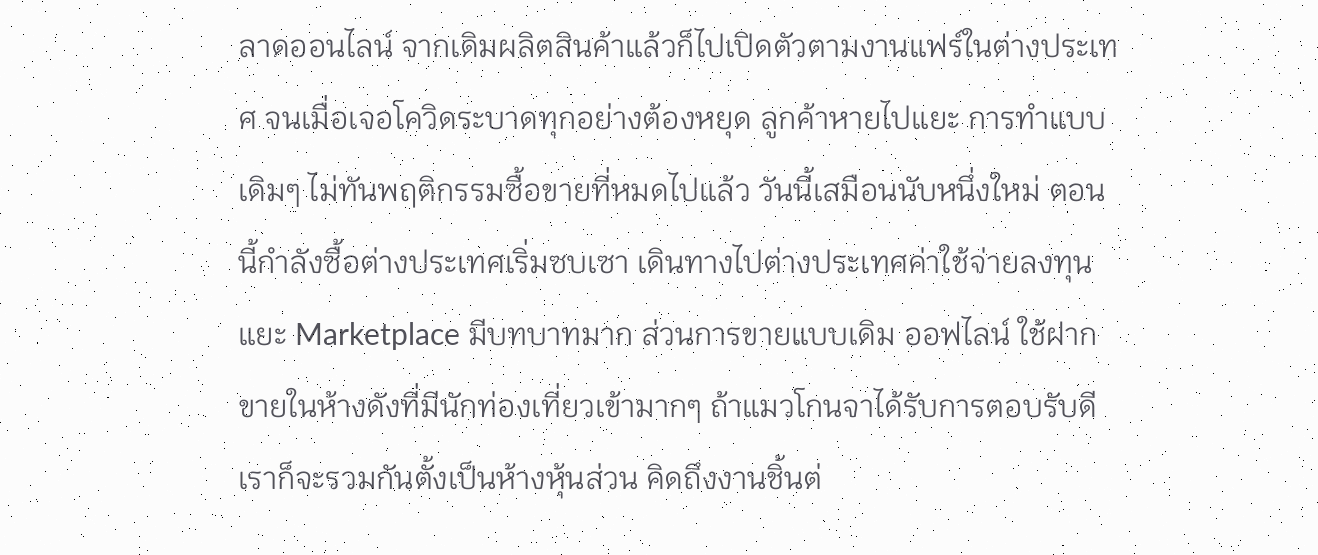ลาดออนไลน์ จากเดิมผลิตสินค้าแล้วก็ไปเปิดตัวตามงานแฟร์ในต่างประเทศ จนเมื่อเจอโควิดระบาดทุกอย่างต้องหยุด ลูกค้าหายไปแยะ การทำแบบเดิมๆ ไม่ทันพฤติกรรมซื้อขายที่หมดไปแล้ว วันนี้เสมือนนับหนึ่งใหม่ ตอนนี้กำลังซื้อต่างประเทศเริ่มซบเซา เดินทางไปต่างประเทศค่าใช้จ่ายลงทุนแยะ Marketplace มีบทบาทมาก ส่วนการขายแบบเดิม ออฟไลน์ ใช้ฝากขายในห้างดังที่มีนักท่องเที่ยวเข้ามากๆ ถ้าแมวโกนจาได้รับการตอบรับดีเราก็จะรวมกันตั้งเป็นห้างหุ้นส่วน คิดถึงงานชิ้นต่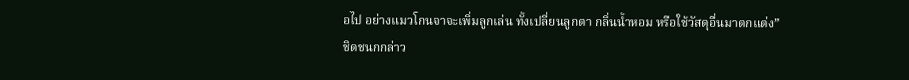อไป อย่างแมวโกนจาจะเพิ่มลูกเล่น ทั้งเปลี่ยนลูกตา กลิ่นน้ำหอม หรือใช้วัสดุอื่นมาตกแต่ง” ชิดชนกกล่าว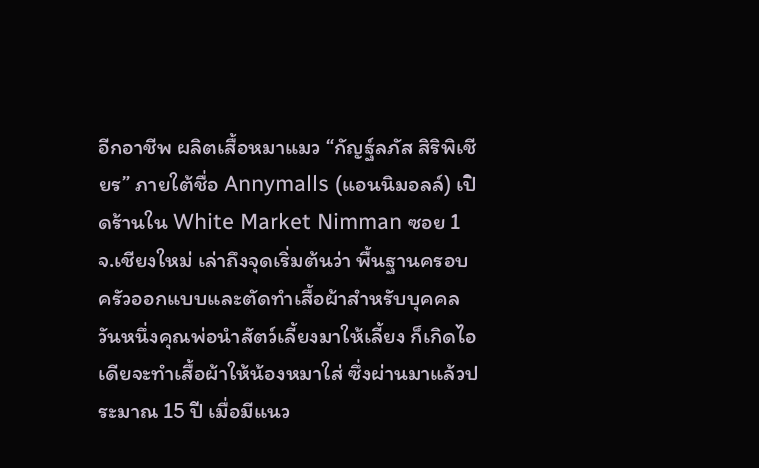อีกอาชีพ ผลิตเสื้อหมาแมว “กัญฐ์ลภัส สิริพิเชียร” ภายใต้ชื่อ Annymalls (แอนนิมอลล์) เปิดร้านใน White Market Nimman ซอย 1 จ.เชียงใหม่ เล่าถึงจุดเริ่มต้นว่า พื้นฐานครอบครัวออกแบบและตัดทำเสื้อผ้าสำหรับบุคคล วันหนึ่งคุณพ่อนำสัตว์เลี้ยงมาให้เลี้ยง ก็เกิดไอเดียจะทำเสื้อผ้าให้น้องหมาใส่ ซึ่งผ่านมาแล้วประมาณ 15 ปี เมื่อมีแนว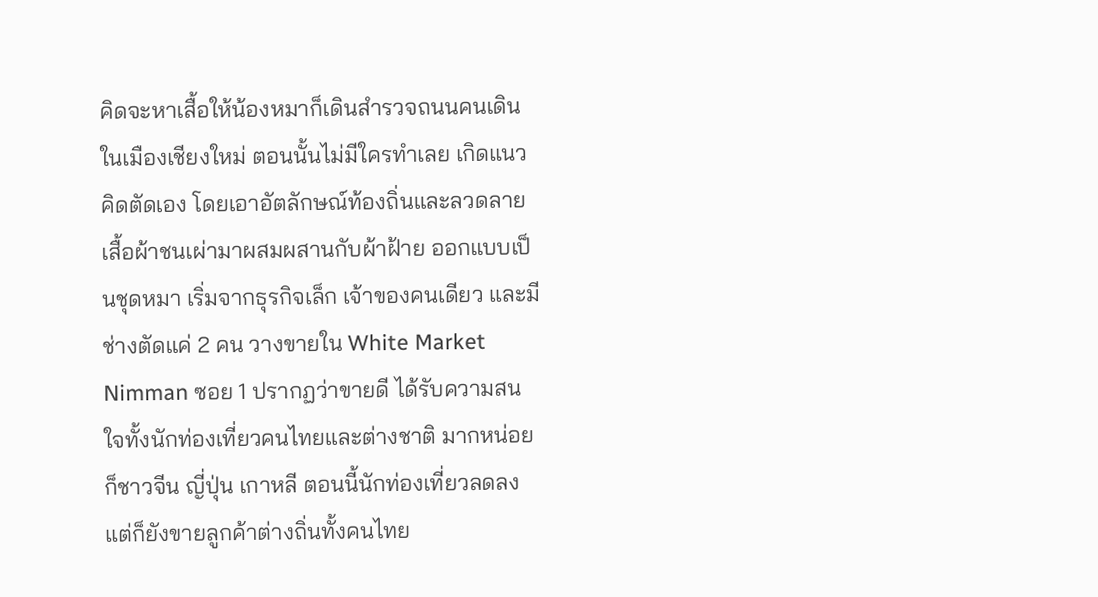คิดจะหาเสื้อให้น้องหมาก็เดินสำรวจถนนคนเดินในเมืองเชียงใหม่ ตอนนั้นไม่มีใครทำเลย เกิดแนวคิดตัดเอง โดยเอาอัตลักษณ์ท้องถิ่นและลวดลายเสื้อผ้าชนเผ่ามาผสมผสานกับผ้าฝ้าย ออกแบบเป็นชุดหมา เริ่มจากธุรกิจเล็ก เจ้าของคนเดียว และมีช่างตัดแค่ 2 คน วางขายใน White Market Nimman ซอย 1 ปรากฏว่าขายดี ได้รับความสนใจทั้งนักท่องเที่ยวคนไทยและต่างชาติ มากหน่อยก็ชาวจีน ญี่ปุ่น เกาหลี ตอนนี้นักท่องเที่ยวลดลงแต่ก็ยังขายลูกค้าต่างถิ่นทั้งคนไทย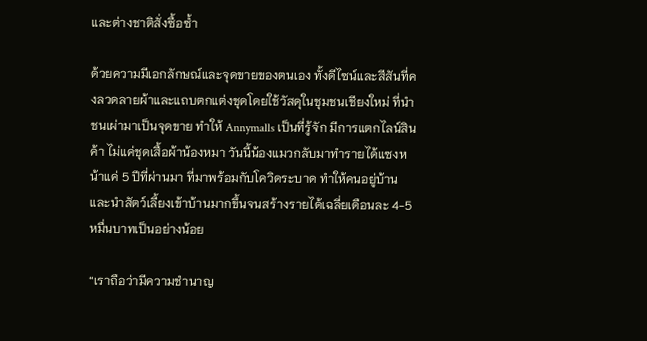และต่างชาติสั่งซื้อซ้ำ

ด้วยความมีเอกลักษณ์และจุดขายของตนเอง ทั้งดีไซน์และสีสันที่คงลวดลายผ้าและแถบตกแต่งชุดโดยใช้วัสดุในชุมชนเชียงใหม่ ที่นำชนเผ่ามาเป็นจุดขาย ทำให้ Annymalls เป็นที่รู้จัก มีการแตกไลน์สินค้า ไม่แค่ชุดเสื้อผ้าน้องหมา วันนี้น้องแมวกลับมาทำรายได้แซงหน้าแค่ 5 ปีที่ผ่านมา ที่มาพร้อมกับโควิดระบาด ทำให้คนอยู่บ้านและนำสัตว์เลี้ยงเข้าบ้านมากขึ้นจนสร้างรายได้เฉลี่ยเดือนละ 4-5 หมื่นบาทเป็นอย่างน้อย

“เราถือว่ามีความชำนาญ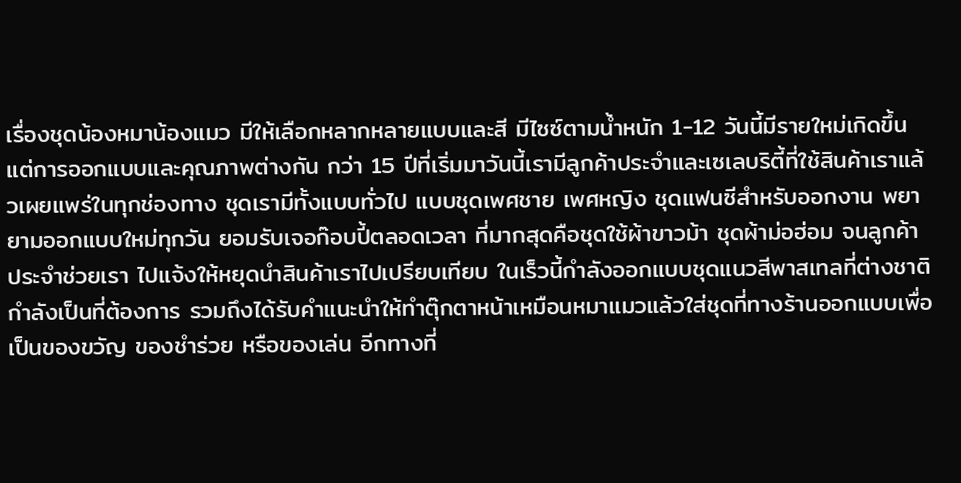เรื่องชุดน้องหมาน้องแมว มีให้เลือกหลากหลายแบบและสี มีไซซ์ตามน้ำหนัก 1-12 วันนี้มีรายใหม่เกิดขึ้น แต่การออกแบบและคุณภาพต่างกัน กว่า 15 ปีที่เริ่มมาวันนี้เรามีลูกค้าประจำและเซเลบริตี้ที่ใช้สินค้าเราแล้วเผยแพร่ในทุกช่องทาง ชุดเรามีทั้งแบบทั่วไป แบบชุดเพศชาย เพศหญิง ชุดแฟนซีสำหรับออกงาน พยายามออกแบบใหม่ทุกวัน ยอมรับเจอก๊อบปี้ตลอดเวลา ที่มากสุดคือชุดใช้ผ้าขาวม้า ชุดผ้าม่อฮ่อม จนลูกค้าประจำช่วยเรา ไปแจ้งให้หยุดนำสินค้าเราไปเปรียบเทียบ ในเร็วนี้กำลังออกแบบชุดแนวสีพาสเทลที่ต่างชาติกำลังเป็นที่ต้องการ รวมถึงได้รับคำแนะนำให้ทำตุ๊กตาหน้าเหมือนหมาแมวแล้วใส่ชุดที่ทางร้านออกแบบเพื่อเป็นของขวัญ ของชำร่วย หรือของเล่น อีกทางที่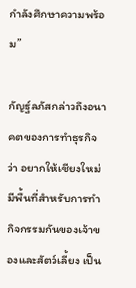กำลังศึกษาความพร้อม”

กัญฐ์ลภัสกล่าวถึงอนาคตของการทำธุรกิจว่า อยากให้เชียงใหม่มีพื้นที่สำหรับการทำกิจกรรมกันของเจ้าของและสัตว์เลี้ยง เป็น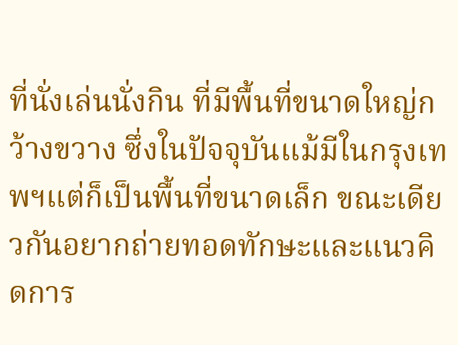ที่นั่งเล่นนั่งกิน ที่มีพื้นที่ขนาดใหญ่กว้างขวาง ซึ่งในปัจจุบันแม้มีในกรุงเทพฯแต่ก็เป็นพื้นที่ขนาดเล็ก ขณะเดียวกันอยากถ่ายทอดทักษะและแนวคิดการ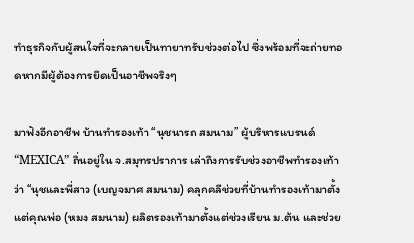ทำธุรกิจกับผู้สนใจที่จะกลายเป็นทายาทรับช่วงต่อไป ซึ่งพร้อมที่จะถ่ายทอดหากมีผู้ต้องการยึดเป็นอาชีพจริงๆ

มาฟังอีกอาชีพ บ้านทำรองเท้า “นุชนารถ สมนาม” ผู้บริหารแบรนด์ “MEXICA” ถิ่นอยู่ใน จ.สมุทรปราการ เล่าถึงการรับช่วงอาชีพทำรองเท้าว่า “นุชและพี่สาว (เบญจมาศ สมนาม) คลุกคลีช่วยที่บ้านทำรองเท้ามาตั้งแต่คุณพ่อ (หมง สมนาม) ผลิตรองเท้ามาตั้งแต่ช่วงเรียน ม.ต้น และช่วย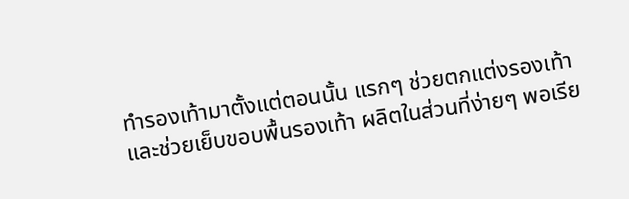ทำรองเท้ามาตั้งแต่ตอนนั้น แรกๆ ช่วยตกแต่งรองเท้าและช่วยเย็บขอบพื้นรองเท้า ผลิตในส่วนที่ง่ายๆ พอเรีย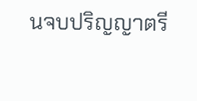นจบปริญญาตรี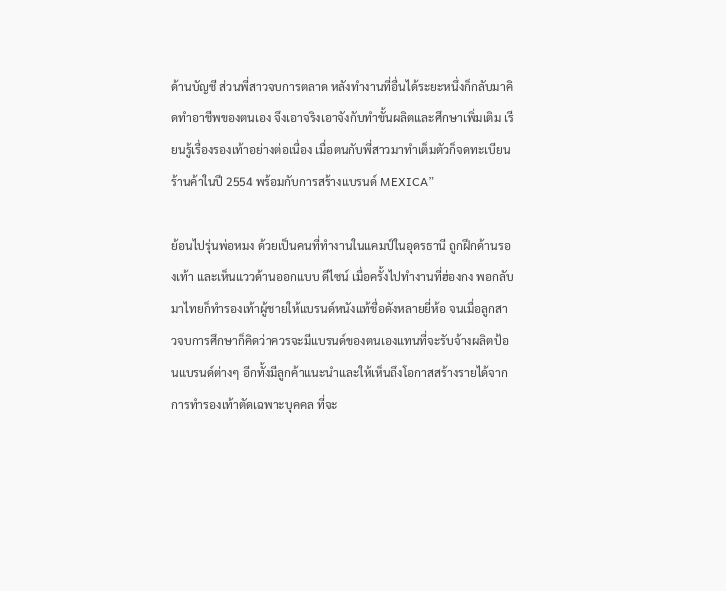ด้านบัญชี ส่วนพี่สาวจบการตลาด หลังทำงานที่อื่นได้ระยะหนึ่งก็กลับมาคิดทำอาชีพของตนเอง จึงเอาจริงเอาจังกับทำขั้นผลิตและศึกษาเพิ่มเติม เรียนรู้เรื่องรองเท้าอย่างต่อเนื่อง เมื่อตนกับพี่สาวมาทำเต็มตัวก็จดทะเบียนร้านค้าในปี 2554 พร้อมกับการสร้างแบรนด์ MEXICA”

ย้อนไปรุ่นพ่อหมง ด้วยเป็นคนที่ทำงานในแคมป์ในอุดรธานี ถูกฝึกด้านรองเท้า และเห็นแววด้านออกแบบ ดีไซน์ เมื่อครั้งไปทำงานที่ฮ่องกง พอกลับมาไทยก็ทำรองเท้าผู้ชายให้แบรนด์หนังแท้ชื่อดังหลายยี่ห้อ จนเมื่อลูกสาวจบการศึกษาก็คิดว่าควรจะมีแบรนด์ของตนเองแทนที่จะรับจ้างผลิตป้อนแบรนด์ต่างๆ อีกทั้งมีลูกค้าแนะนำและให้เห็นถึงโอกาสสร้างรายได้จากการทำรองเท้าตัดเฉพาะบุคคล ที่จะ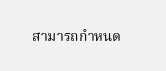สามารถกำหนด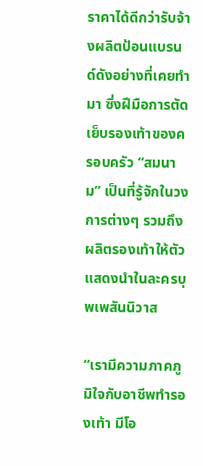ราคาได้ดีกว่ารับจ้างผลิตป้อนแบรนด์ดังอย่างที่เคยทำมา ซึ่งฝีมือการตัดเย็บรองเท้าของครอบครัว “สมนาม” เป็นที่รู้จักในวงการต่างๆ รวมถึงผลิตรองเท้าให้ตัวแสดงนำในละครบุพเพสันนิวาส

“เรามีความภาคภูมิใจกับอาชีพทำรองเท้า มีโอ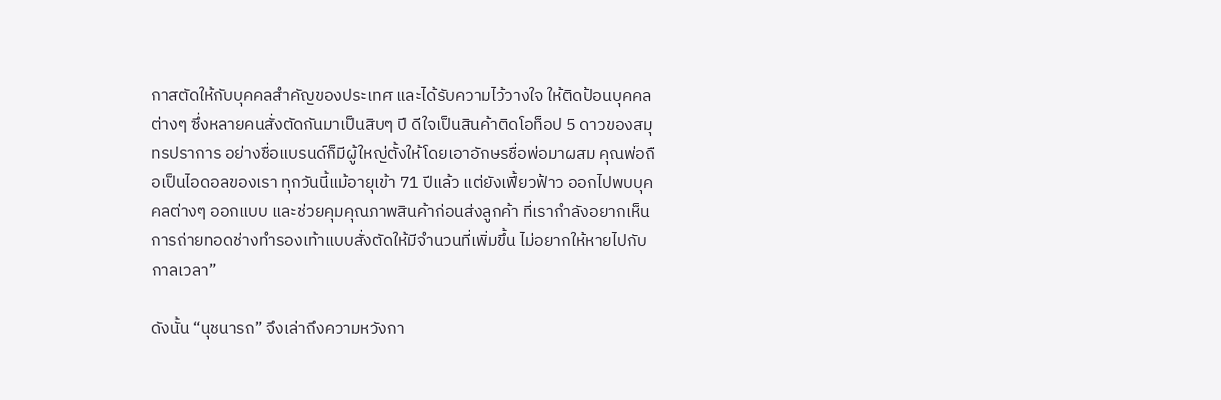กาสตัดให้กับบุคคลสำคัญของประเทศ และได้รับความไว้วางใจ ให้ติดป้อนบุคคลต่างๆ ซึ่งหลายคนสั่งตัดกันมาเป็นสิบๆ ปี ดีใจเป็นสินค้าติดโอท็อป 5 ดาวของสมุทรปราการ อย่างชื่อแบรนด์ก็มีผู้ใหญ่ตั้งให้โดยเอาอักษรชื่อพ่อมาผสม คุณพ่อถือเป็นไอดอลของเรา ทุกวันนี้แม้อายุเข้า 71 ปีแล้ว แต่ยังเฟี้ยวฟ้าว ออกไปพบบุคคลต่างๆ ออกแบบ และช่วยคุมคุณภาพสินค้าก่อนส่งลูกค้า ที่เรากำลังอยากเห็นการถ่ายทอดช่างทำรองเท้าแบบสั่งตัดให้มีจำนวนที่เพิ่มขึ้น ไม่อยากให้หายไปกับกาลเวลา”

ดังนั้น “นุชนารถ” จึงเล่าถึงความหวังกา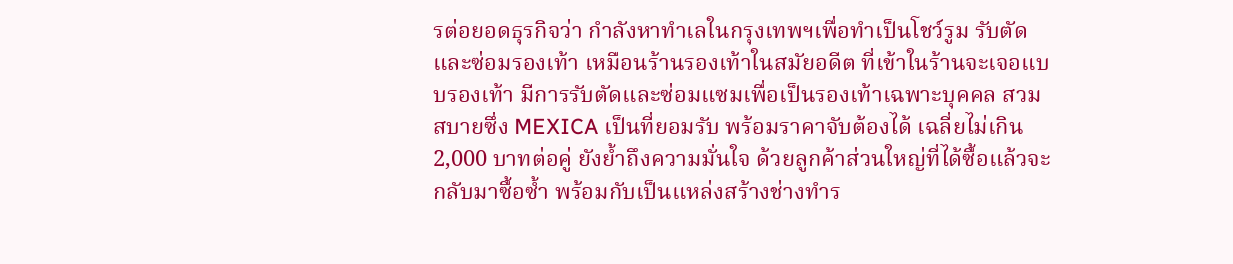รต่อยอดธุรกิจว่า กำลังหาทำเลในกรุงเทพฯเพื่อทำเป็นโชว์รูม รับตัด และซ่อมรองเท้า เหมือนร้านรองเท้าในสมัยอดีต ที่เข้าในร้านจะเจอแบบรองเท้า มีการรับตัดและซ่อมแซมเพื่อเป็นรองเท้าเฉพาะบุคคล สวมสบายซึ่ง MEXICA เป็นที่ยอมรับ พร้อมราคาจับต้องได้ เฉลี่ยไม่เกิน 2,000 บาทต่อคู่ ยังย้ำถึงความมั่นใจ ด้วยลูกค้าส่วนใหญ่ที่ได้ซื้อแล้วจะกลับมาซื้อซ้ำ พร้อมกับเป็นแหล่งสร้างช่างทำร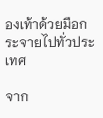องเท้าด้วยมือกระจายไปทั่วประเทศ

จาก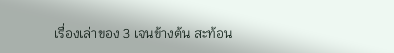เรื่องเล่าของ 3 เจนข้างต้น สะท้อน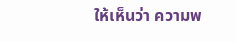ให้เห็นว่า ความพ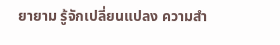ยายาม รู้จักเปลี่ยนแปลง ความสำ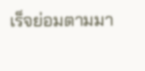เร็จย่อมตามมา